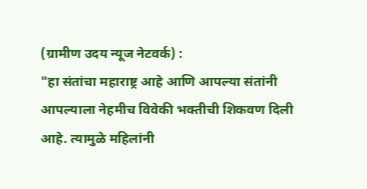(ग्रामीण उदय न्यूज नेटवर्क) :
"हा संतांचा महाराष्ट्र आहे आणि आपल्या संतांनी आपल्याला नेहमीच विवेकी भक्तीची शिकवण दिली आहे. त्यामुळे महिलांनी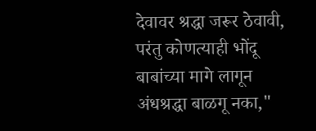देवावर श्रद्धा जरूर ठेवावी, परंतु कोणत्याही भोंदू बाबांच्या मागे लागून अंधश्रद्धा बाळगू नका,"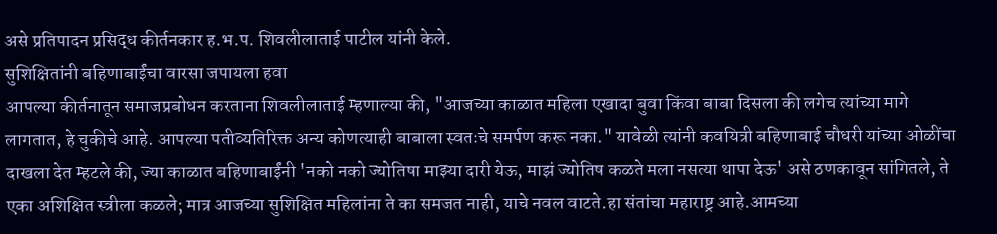असे प्रतिपादन प्रसिद्ध कीर्तनकार ह.भ.प. शिवलीलाताई पाटील यांनी केले.
सुशिक्षितांनी बहिणाबाईंचा वारसा जपायला हवा
आपल्या कीर्तनातून समाजप्रबोधन करताना शिवलीलाताई म्हणाल्या की, "आजच्या काळात महिला एखादा बुवा किंवा बाबा दिसला की लगेच त्यांच्या मागे लागतात, हे चुकीचे आहे. आपल्या पतीव्यतिरिक्त अन्य कोणत्याही बाबाला स्वतःचे समर्पण करू नका." यावेळी त्यांनी कवयित्री बहिणाबाई चौधरी यांच्या ओळींचा दाखला देत म्हटले की, ज्या काळात बहिणाबाईंनी 'नको नको ज्योतिषा माझ्या दारी येऊ, माझं ज्योतिष कळते मला नसत्या थापा देऊ' असे ठणकावून सांगितले, ते एका अशिक्षित स्त्रीला कळले; मात्र आजच्या सुशिक्षित महिलांना ते का समजत नाही, याचे नवल वाटते.हा संतांचा महाराष्ट्र आहे.आमच्या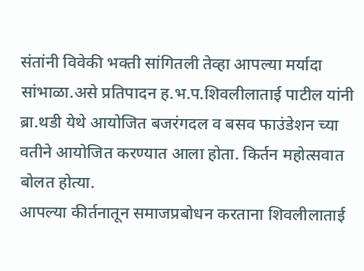संतांनी विवेकी भक्ती सांगितली तेव्हा आपल्या मर्यादा सांभाळा.असे प्रतिपादन ह.भ.प.शिवलीलाताई पाटील यांनी ब्रा.थडी येथे आयोजित बजरंगदल व बसव फाउंडेशन च्या वतीने आयोजित करण्यात आला होता. किर्तन महोत्सवात बोलत होत्या.
आपल्या कीर्तनातून समाजप्रबोधन करताना शिवलीलाताई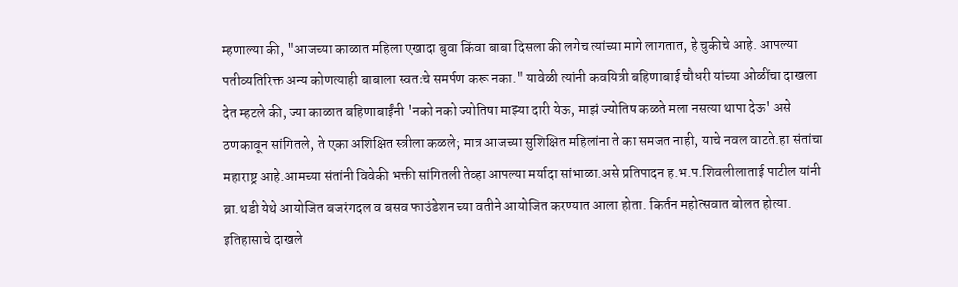म्हणाल्या की, "आजच्या काळात महिला एखादा बुवा किंवा बाबा दिसला की लगेच त्यांच्या मागे लागतात, हे चुकीचे आहे. आपल्या पतीव्यतिरिक्त अन्य कोणत्याही बाबाला स्वतःचे समर्पण करू नका." यावेळी त्यांनी कवयित्री बहिणाबाई चौधरी यांच्या ओळींचा दाखला देत म्हटले की, ज्या काळात बहिणाबाईंनी 'नको नको ज्योतिषा माझ्या दारी येऊ, माझं ज्योतिष कळते मला नसत्या थापा देऊ' असे ठणकावून सांगितले, ते एका अशिक्षित स्त्रीला कळले; मात्र आजच्या सुशिक्षित महिलांना ते का समजत नाही, याचे नवल वाटते.हा संतांचा महाराष्ट्र आहे.आमच्या संतांनी विवेकी भक्ती सांगितली तेव्हा आपल्या मर्यादा सांभाळा.असे प्रतिपादन ह.भ.प.शिवलीलाताई पाटील यांनी ब्रा.थडी येथे आयोजित बजरंगदल व बसव फाउंडेशन च्या वतीने आयोजित करण्यात आला होता. किर्तन महोत्सवात बोलत होत्या.
इतिहासाचे दाखले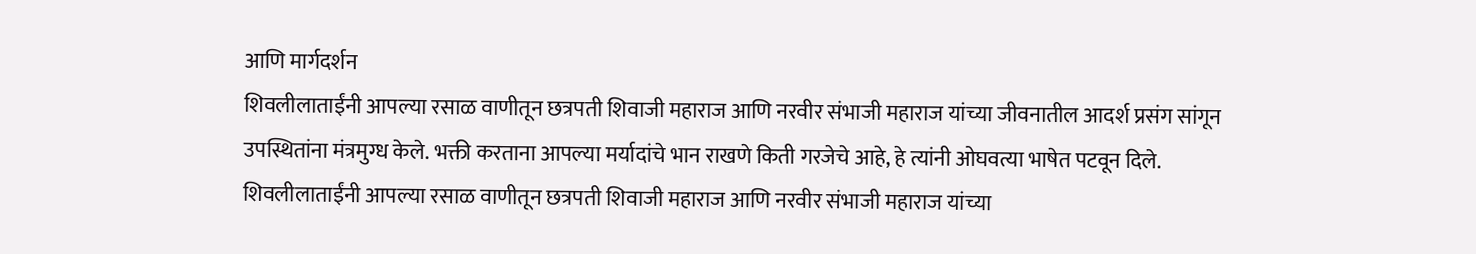आणि मार्गदर्शन
शिवलीलाताईंनी आपल्या रसाळ वाणीतून छत्रपती शिवाजी महाराज आणि नरवीर संभाजी महाराज यांच्या जीवनातील आदर्श प्रसंग सांगून उपस्थितांना मंत्रमुग्ध केले. भक्ती करताना आपल्या मर्यादांचे भान राखणे किती गरजेचे आहे, हे त्यांनी ओघवत्या भाषेत पटवून दिले.
शिवलीलाताईंनी आपल्या रसाळ वाणीतून छत्रपती शिवाजी महाराज आणि नरवीर संभाजी महाराज यांच्या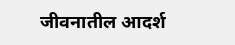जीवनातील आदर्श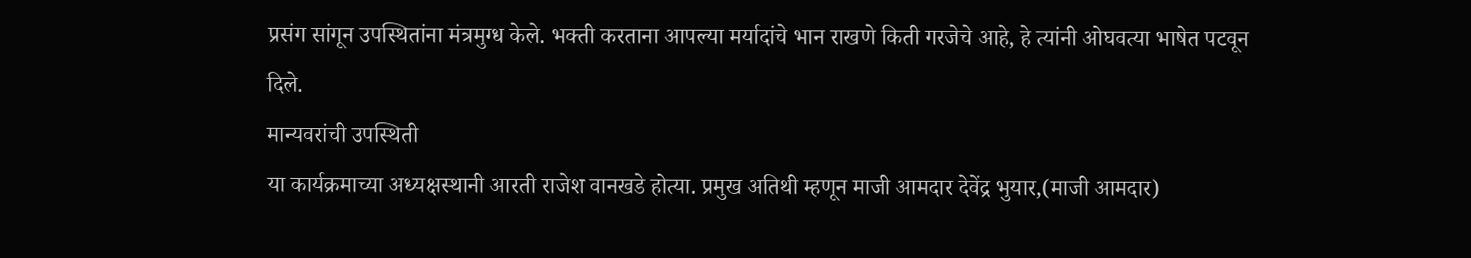प्रसंग सांगून उपस्थितांना मंत्रमुग्ध केले. भक्ती करताना आपल्या मर्यादांचे भान राखणे किती गरजेचे आहे, हे त्यांनी ओघवत्या भाषेत पटवून दिले.
मान्यवरांची उपस्थिती
या कार्यक्रमाच्या अध्यक्षस्थानी आरती राजेश वानखडे होत्या. प्रमुख अतिथी म्हणून माजी आमदार देवेंद्र भुयार,(माजी आमदार)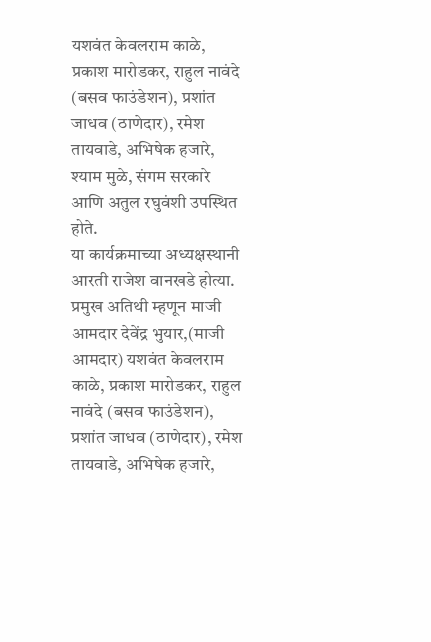यशवंत केवलराम काळे, प्रकाश मारोडकर, राहुल नावंदे (बसव फाउंडेशन), प्रशांत जाधव (ठाणेदार), रमेश तायवाडे, अभिषेक हजारे, श्याम मुळे, संगम सरकारे आणि अतुल रघुवंशी उपस्थित होते.
या कार्यक्रमाच्या अध्यक्षस्थानी आरती राजेश वानखडे होत्या. प्रमुख अतिथी म्हणून माजी आमदार देवेंद्र भुयार,(माजी आमदार) यशवंत केवलराम काळे, प्रकाश मारोडकर, राहुल नावंदे (बसव फाउंडेशन), प्रशांत जाधव (ठाणेदार), रमेश तायवाडे, अभिषेक हजारे,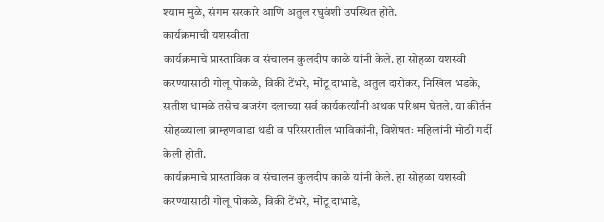श्याम मुळे, संगम सरकारे आणि अतुल रघुवंशी उपस्थित होते.
कार्यक्रमाची यशस्वीता
कार्यक्रमाचे प्रास्ताविक व संचालन कुलदीप काळे यांनी केले. हा सोहळा यशस्वी करण्यासाठी गोलू पोकळे, विकी टेंभरे, मोंटू दाभाडे, अतुल दारोकर, निखिल भडके, सतीश धामळे तसेच बजरंग दलाच्या सर्व कार्यकर्त्यांनी अथक परिश्रम घेतले. या कीर्तन सोहळ्याला ब्राम्हणवाडा थडी व परिसरातील भाविकांनी, विशेषतः महिलांनी मोठी गर्दी केली होती.
कार्यक्रमाचे प्रास्ताविक व संचालन कुलदीप काळे यांनी केले. हा सोहळा यशस्वी करण्यासाठी गोलू पोकळे, विकी टेंभरे, मोंटू दाभाडे,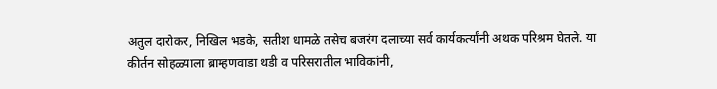अतुल दारोकर, निखिल भडके, सतीश धामळे तसेच बजरंग दलाच्या सर्व कार्यकर्त्यांनी अथक परिश्रम घेतले. या कीर्तन सोहळ्याला ब्राम्हणवाडा थडी व परिसरातील भाविकांनी,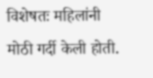विशेषतः महिलांनी मोठी गर्दी केली होती.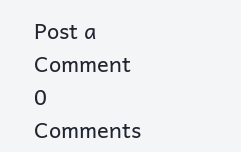Post a Comment
0 Comments